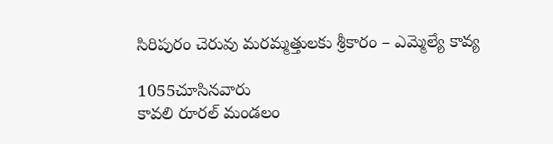సిరిపురం చెరువు మరమ్మత్తులకు శ్రీకారం – ఎమ్మెల్యే కావ్య

1055చూసినవారు
కావలి రూరల్ మండలం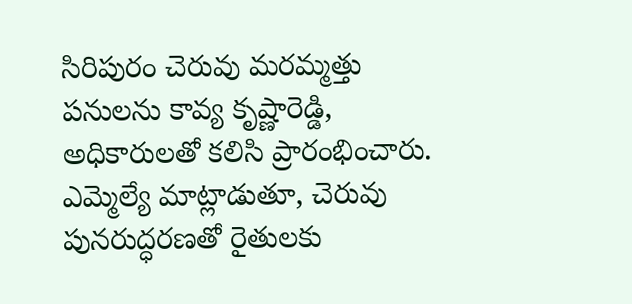సిరిపురం చెరువు మరమ్మత్తు పనులను కావ్య కృష్ణారెడ్డి, అధికారులతో కలిసి ప్రారంభించారు. ఎమ్మెల్యే మాట్లాడుతూ, చెరువు పునరుద్ధరణతో రైతులకు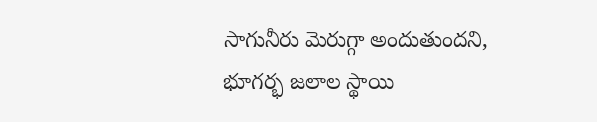సాగునీరు మెరుగ్గా అందుతుందని, భూగర్భ జలాల స్థాయి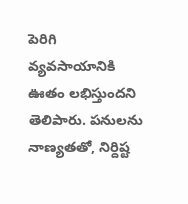పెరిగి వ్యవసాయానికి ఊతం లభిస్తుందని తెలిపారు. పనులను నాణ్యతతో, నిర్దిష్ట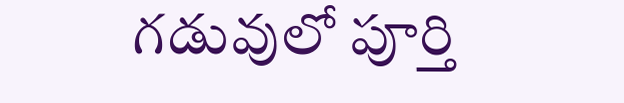గడువులో పూర్తి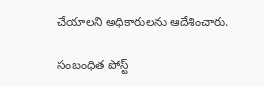చేయాలని అధికారులను ఆదేశించారు.

సంబంధిత పోస్ట్